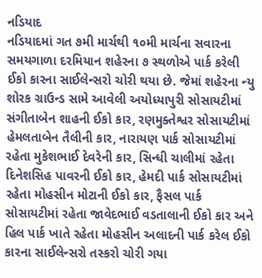નડિયાદ
નડિયાદમાં ગત ૭મી માર્ચથી ૧૦મી માર્ચના સવારના સમયગાળા દરમિયાન શહેરના ૭ સ્થળોએ પાર્ક કરેલી ઈકો કારના સાઈલેન્સરો ચોરી થયા છે. જેમાં શહેરના ન્યુ શોરક ગ્રાઉન્ડ સામે આવેલી અયોધ્યાપુરી સોસાયટીમાં સંગીતાબેન શાહની ઈકો કાર, રણમુક્તેશ્વર સોસાયટીમાં હેમલતાબેન તૈલીની કાર, નારાયણ પાર્ક સોસાયટીમાં રહેતા મુકેશભાઈ દેવરેની કાર, સિન્ધી ચાલીમાં રહેતા દિનેશસિહ પાવરની ઈકો કાર, હેમદી પાર્ક સોસાયટીમાં રહેતા મોહસીન મોટાની ઈકો કાર, ફૈસલ પાર્ક સોસાયટીમાં રહેતા જાવેદભાઈ વડતાલાની ઈકો કાર અને હિલ પાર્ક ખાતે રહેતા મોહસીન અલાદની પાર્ક કરેલ ઈકો કારના સાઈલેન્સરો તસ્કરો ચોરી ગયા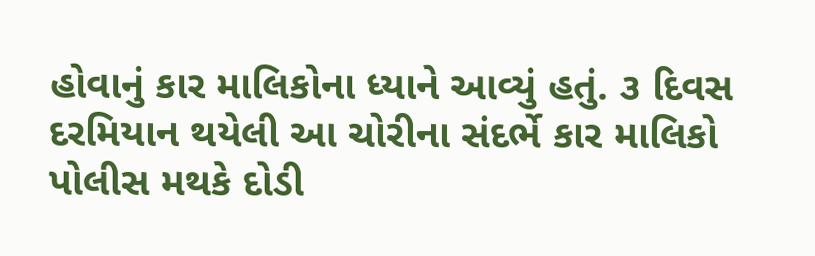હોવાનું કાર માલિકોના ધ્યાને આવ્યું હતું. ૩ દિવસ દરમિયાન થયેલી આ ચોરીના સંદર્ભે કાર માલિકો પોલીસ મથકે દોડી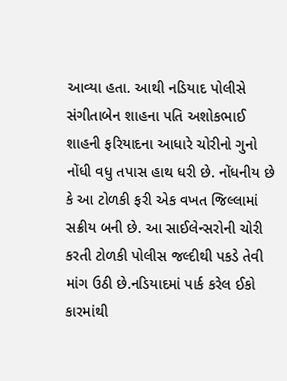આવ્યા હતા. આથી નડિયાદ પોલીસે સંગીતાબેન શાહના પતિ અશોકભાઈ શાહની ફરિયાદના આધારે ચોરીનો ગુનો નોંધી વધુ તપાસ હાથ ધરી છે. નોંધનીય છે કે આ ટોળકી ફરી એક વખત જિલ્લામાં સક્રીય બની છે. આ સાઈલેન્સરોની ચોરી કરતી ટોળકી પોલીસ જલ્દીથી પકડે તેવી માંગ ઉઠી છે.નડિયાદમાં પાર્ક કરેલ ઈકો કારમાંથી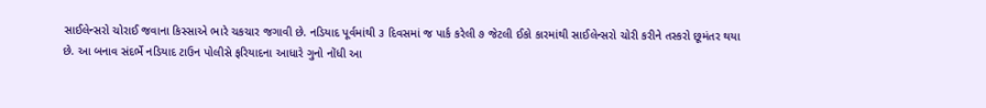સાઈલેન્સરો ચોરાઈ જવાના કિસ્સાએ ભારે ચકચાર જગાવી છે. નડિયાદ પૂર્વમાંથી ૩ દિવસમાં જ પાર્ક કરેલી ૭ જેટલી ઈકો કારમાંથી સાઈલેન્સરો ચોરી કરીને તસ્કરો છૂમંતર થયા છે. આ બનાવ સંદર્ભે નડિયાદ ટાઉન પોલીસે ફરિયાદના આધારે ગુનો નોંધી આ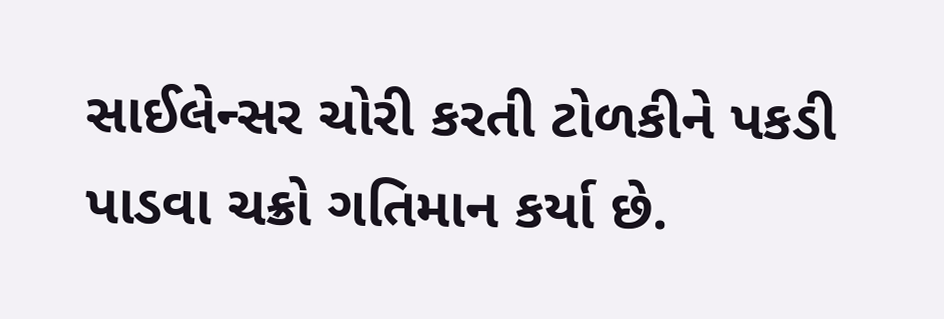સાઈલેન્સર ચોરી કરતી ટોળકીને પકડી પાડવા ચક્રો ગતિમાન કર્યા છે.